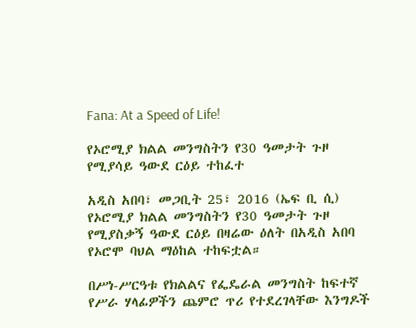Fana: At a Speed of Life!

የኦሮሚያ ክልል መንግስትን የ30 ዓመታት ጉዞ የሚያሳይ ዓውደ ርዕይ ተከፈተ

አዲስ አበባ፣ መጋቢት 25፣ 2016 (ኤፍ ቢ ሲ) የኦሮሚያ ክልል መንግስትን የ30 ዓመታት ጉዞ የሚያስቃኝ ዓውደ ርዕይ በዛሬው ዕለት በአዲስ አበባ የኦሮሞ ባህል ማዕከል ተከፍቷል።

በሥነ-ሥርዓቱ የክልልና የፌዴራል መንግስት ከፍተኛ የሥራ ሃላፊዎችን ጨምሮ ጥሪ የተደረገላቸው እንግዶች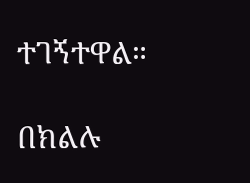ተገኝተዋል።

በክልሉ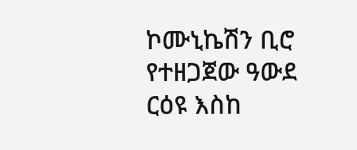ኮሙኒኬሽን ቢሮ የተዘጋጀው ዓውደ ርዕዩ እስከ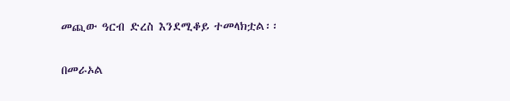መጪው ዓርብ ድረስ እንደሚቆይ ተመላክቷል፡፡

በመራኦል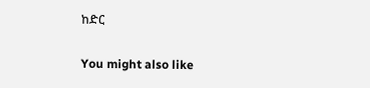ከድር

You might also like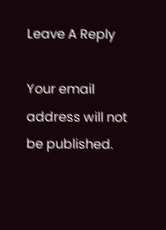Leave A Reply

Your email address will not be published.